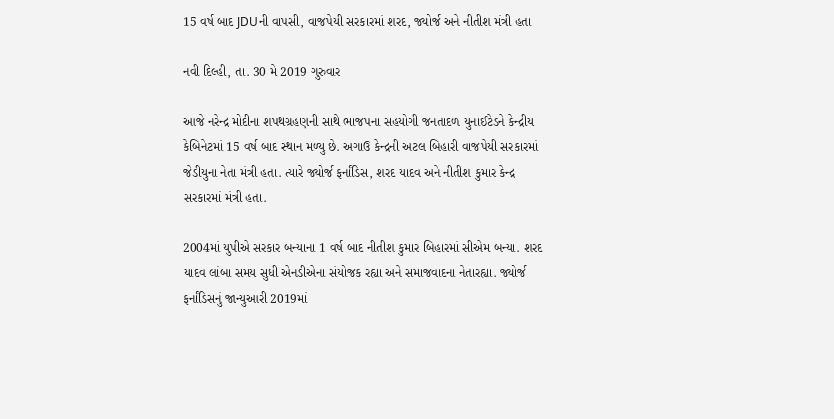15 વર્ષ બાદ JDUની વાપસી, વાજપેયી સરકારમાં શરદ, જ્યોર્જ અને નીતીશ મંત્રી હતા

નવી દિલ્હી, તા. 30 મે 2019 ગુરુવાર

આજે નરેન્દ્ર મોદીના શપથગ્રહણની સાથે ભાજપના સહયોગી જનતાદળ યુનાઈટેડને કેન્દ્રીય કેબિનેટમાં 15 વર્ષ બાદ સ્થાન મળ્યુ છે. અગાઉ કેન્દ્રની અટલ બિહારી વાજપેયી સરકારમાં જેડીયુના નેતા મંત્રી હતા. ત્યારે જ્યોર્જ ફર્નાંડિસ, શરદ યાદવ અને નીતીશ કુમાર કેન્દ્ર સરકારમાં મંત્રી હતા.

2004માં યુપીએ સરકાર બન્યાના 1 વર્ષ બાદ નીતીશ કુમાર બિહારમાં સીએમ બન્યા. શરદ યાદવ લાંબા સમય સુધી એનડીએના સંયોજક રહ્યા અને સમાજવાદના નેતારહ્યા. જ્યોર્જ ફર્નાંડિસનું જાન્યુઆરી 2019માં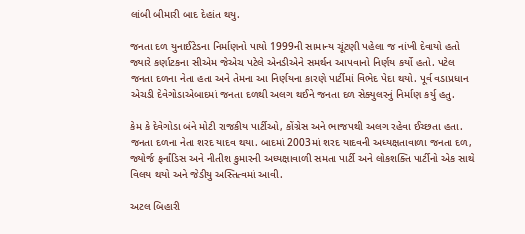લાંબી બીમારી બાદ દેહાંત થયુ.

જનતા દળ યુનાઈટેડના નિર્માણનો પાયો 1999ની સામાન્ય ચૂંટણી પહેલા જ નાંખી દેવાયો હતો જ્યારે કર્ણાટકના સીએમ જેએચ પટેલે એનડીએને સમર્થન આપવાનો નિર્ણય કર્યો હતો. પટેલ જનતા દળના નેતા હતા અને તેમના આ નિર્ણયના કારણે પાર્ટીમાં વિભેદ પેદા થયો. પૂર્વ વડાપ્રધાન એચડી દેવેગોડાએબાદમાં જનતા દળથી અલગ થઈને જનતા દળ સેક્યુલરનું નિર્માણ કર્યુ હતુ.

કેમ કે દેવેગોડા બંને મોટી રાજકીય પાર્ટીઓ, કોંગ્રેસ અને ભાજપથી અલગ રહેવા ઈચ્છતા હતા. જનતા દળના નેતા શરદ યાદવ થયા. બાદમાં 2003માં શરદ યાદવની અધ્યક્ષતાવાળા જનતા દળ, જ્યોર્જ ફર્નાંડિસ અને નીતીશ કુમારની અધ્યક્ષાવાળી સમતા પાર્ટી અને લોકશક્તિ પાર્ટીનો એક સાથે વિલય થયો અને જેડીયુ અસ્તિત્વમાં આવી.

અટલ બિહારી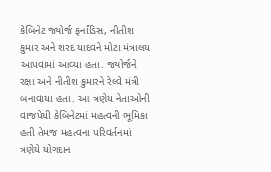કેબિનેટ જ્યોર્જ ફર્નાંડિસ, નીતીશ કુમાર અને શરદ યાદવને મોટા મંત્રાલય આપવામાં આવ્યા હતા. જ્યોર્જને રક્ષા અને નીતીશ કુમારને રેલ્વે મંત્રી બનાવાયા હતા. આ ત્રણેય નેતાઓની વાજપેયી કેબિનેટમાં મહત્વની ભૂમિકા હતી તેમજ મહત્વના પરિવર્તનમાં ત્રણેયે યોગદાન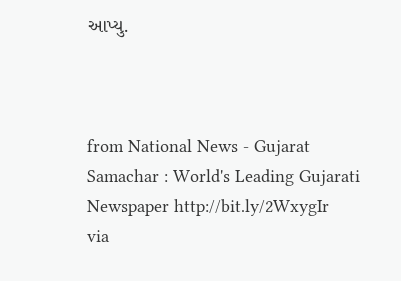આપ્યુ.



from National News - Gujarat Samachar : World's Leading Gujarati Newspaper http://bit.ly/2WxygIr
via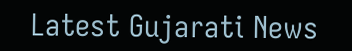Latest Gujarati News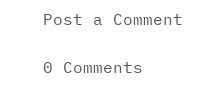Post a Comment

0 Comments